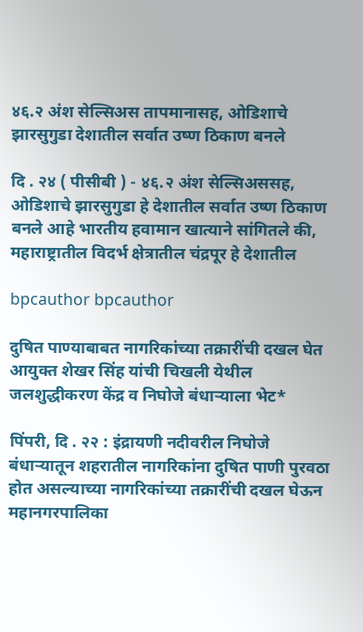४६.२ अंश सेल्सिअस तापमानासह, ओडिशाचे झारसुगुडा देशातील सर्वात उष्ण ठिकाण बनले

दि . २४ ( पीसीबी ) - ४६.२ अंश सेल्सिअससह, ओडिशाचे झारसुगुडा हे देशातील सर्वात उष्ण ठिकाण बनले आहे भारतीय हवामान खात्याने सांगितले की, महाराष्ट्रातील विदर्भ क्षेत्रातील चंद्रपूर हे देशातील

bpcauthor bpcauthor

दुषित पाण्याबाबत नागरिकांच्या तक्रारींची दखल घेत आयुक्त शेखर सिंह यांची चिखली येथील जलशुद्धीकरण केंद्र व निघोजे बंधाऱ्याला भेट*

पिंपरी, दि . २२ : इंद्रायणी नदीवरील निघोजे बंधाऱ्यातून शहरातील नागरिकांना दुषित पाणी पुरवठा होत असल्याच्या नागरिकांच्या तक्रारींची दखल घेऊन महानगरपालिका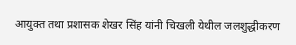आयुक्त तथा प्रशासक शेखर सिंह यांनी चिखली येथील जलशुद्धीकरण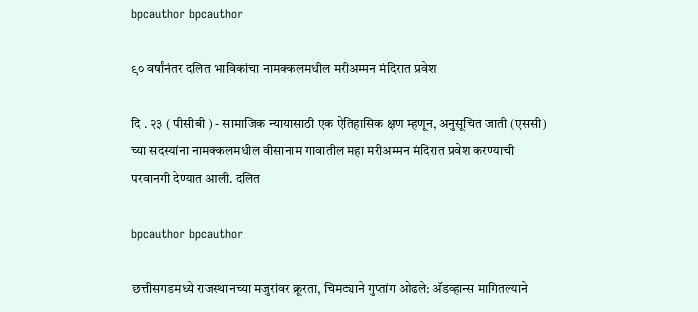bpcauthor bpcauthor

९० वर्षांनंतर दलित भाविकांचा नामक्कलमधील मरीअम्मन मंदिरात प्रवेश

दि . २३ ( पीसीबी ) - सामाजिक न्यायासाठी एक ऐतिहासिक क्षण म्हणून, अनुसूचित जाती (एससी) च्या सदस्यांना नामक्कलमधील वीसानाम गावातील महा मरीअम्मन मंदिरात प्रवेश करण्याची परवानगी देण्यात आली. दलित

bpcauthor bpcauthor

छत्तीसगडमध्ये राजस्थानच्या मजुरांवर क्रूरता, चिमट्याने गुप्तांग ओढले: अ‍ॅडव्हान्स मागितल्याने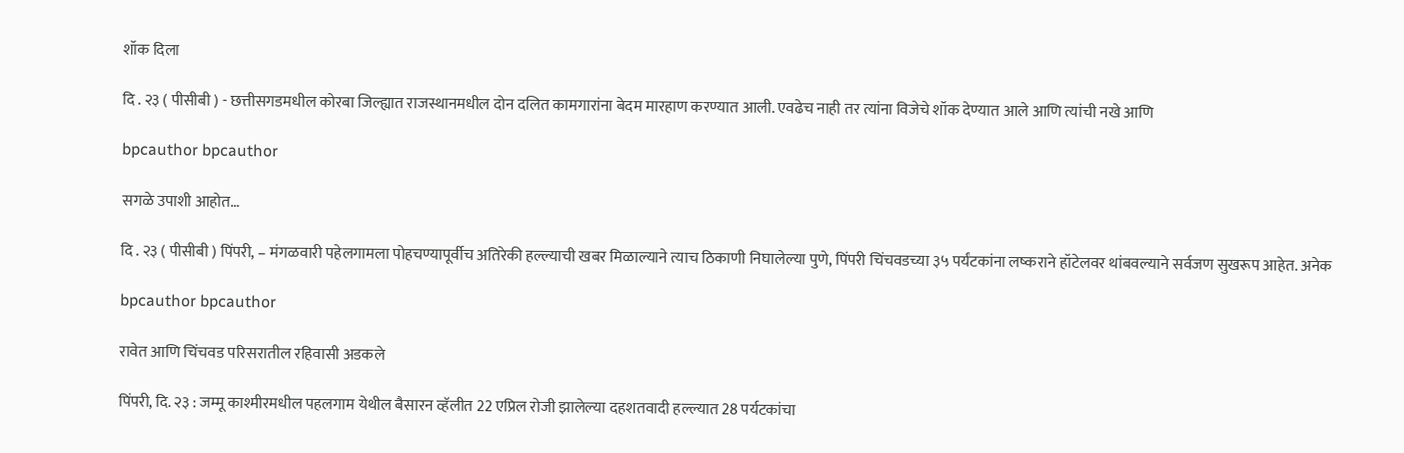शॉक दिला

दि . २३ ( पीसीबी ) - छत्तीसगडमधील कोरबा जिल्ह्यात राजस्थानमधील दोन दलित कामगारांना बेदम मारहाण करण्यात आली. एवढेच नाही तर त्यांना विजेचे शॉक देण्यात आले आणि त्यांची नखे आणि

bpcauthor bpcauthor

सगळे उपाशी आहोत…

दि . २३ ( पीसीबी ) पिंपरी, – मंगळवारी पहेलगामला पोहचण्यापूर्वीच अतिरेकी हल्ल्याची खबर मिळाल्याने त्याच ठिकाणी निघालेल्या पुणे, पिंपरी चिंचवडच्या ३५ पर्यंटकांना लष्कराने हॉटेलवर थांबवल्याने सर्वजण सुखरूप आहेत. अनेक

bpcauthor bpcauthor

रावेत आणि चिंचवड परिसरातील रहिवासी अडकले

पिंपरी, दि. २३ : जम्मू काश्मीरमधील पहलगाम येथील बैसारन व्हॅलीत 22 एप्रिल रोजी झालेल्या दहशतवादी हल्ल्यात 28 पर्यटकांचा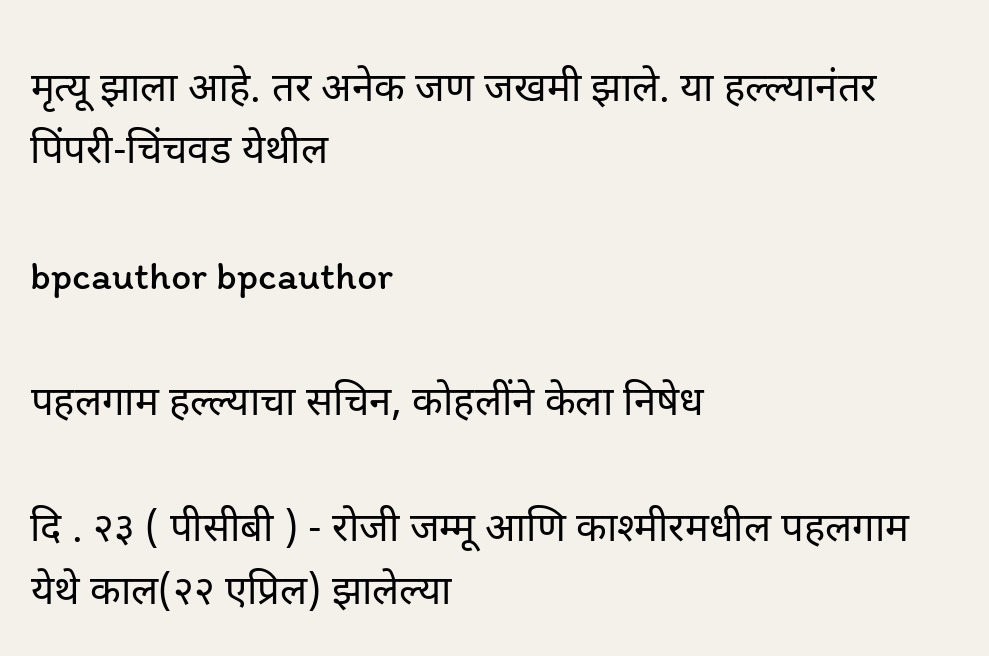मृत्यू झाला आहे. तर अनेक जण जखमी झाले. या हल्ल्यानंतर पिंपरी-चिंचवड येथील

bpcauthor bpcauthor

पहलगाम हल्ल्याचा सचिन, कोहलींने केला निषेध

दि . २३ ( पीसीबी ) - रोजी जम्मू आणि काश्मीरमधील पहलगाम येथे काल(२२ एप्रिल) झालेल्या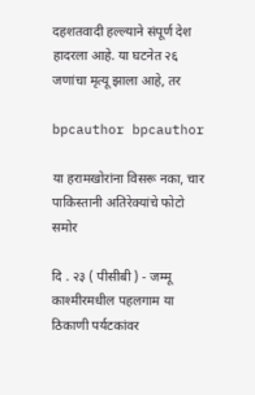दहशतवादी हल्ल्याने संपूर्ण देश हादरला आहे. या घटनेत २६ जणांचा मृत्यू झाला आहे, तर

bpcauthor bpcauthor

या हरामखोरांना विसरू नका, चार पाकिस्तानी अतिरेक्यांचे फोटो समोर

दि . २३ ( पीसीबी ) - जम्मू काश्मीरमधील पहलगाम या ठिकाणी पर्यटकांवर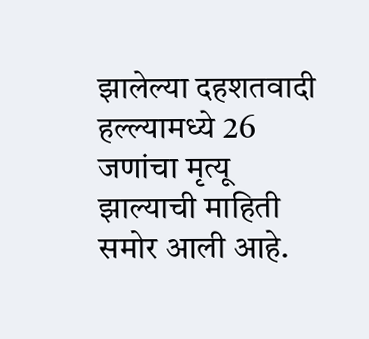झालेल्या दहशतवादी हल्ल्यामध्ये 26 जणांचा मृत्यू झाल्याची माहिती समोर आली आहे.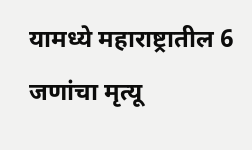यामध्ये महाराष्ट्रातील 6 जणांचा मृत्यू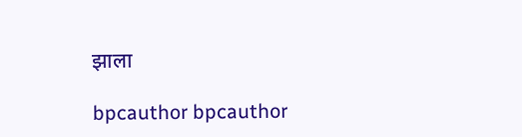झाला

bpcauthor bpcauthor